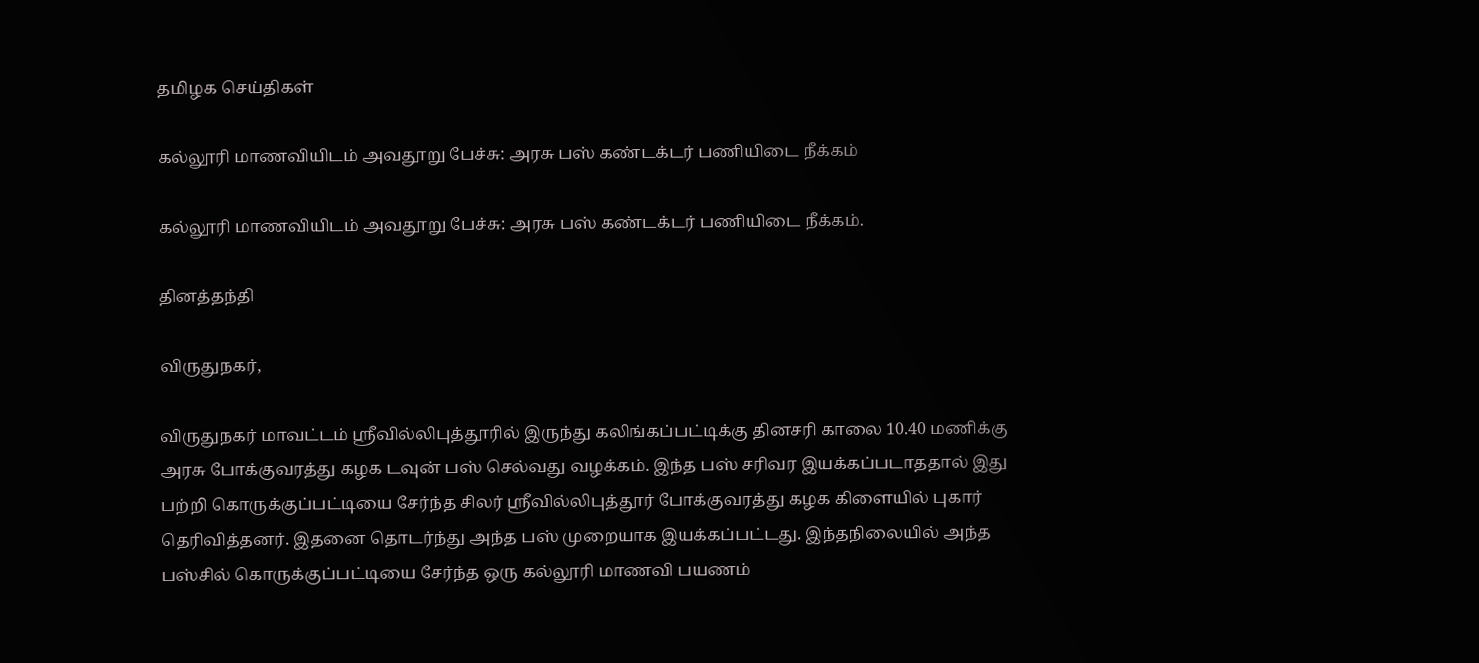தமிழக செய்திகள்

கல்லூரி மாணவியிடம் அவதூறு பேச்சு: அரசு பஸ் கண்டக்டர் பணியிடை நீக்கம்

கல்லூரி மாணவியிடம் அவதூறு பேச்சு: அரசு பஸ் கண்டக்டர் பணியிடை நீக்கம்.

தினத்தந்தி

விருதுநகர்,

விருதுநகர் மாவட்டம் ஸ்ரீவில்லிபுத்தூரில் இருந்து கலிங்கப்பட்டிக்கு தினசரி காலை 10.40 மணிக்கு அரசு போக்குவரத்து கழக டவுன் பஸ் செல்வது வழக்கம். இந்த பஸ் சரிவர இயக்கப்படாததால் இது பற்றி கொருக்குப்பட்டியை சேர்ந்த சிலர் ஸ்ரீவில்லிபுத்தூர் போக்குவரத்து கழக கிளையில் புகார் தெரிவித்தனர். இதனை தொடர்ந்து அந்த பஸ் முறையாக இயக்கப்பட்டது. இந்தநிலையில் அந்த பஸ்சில் கொருக்குப்பட்டியை சேர்ந்த ஒரு கல்லூரி மாணவி பயணம்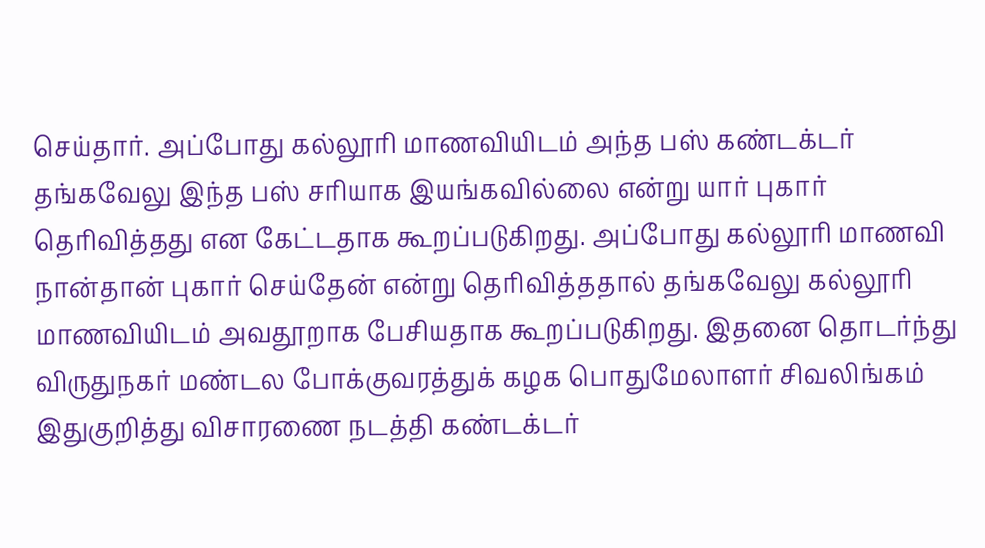செய்தார். அப்போது கல்லூரி மாணவியிடம் அந்த பஸ் கண்டக்டர் தங்கவேலு இந்த பஸ் சரியாக இயங்கவில்லை என்று யார் புகார் தெரிவித்தது என கேட்டதாக கூறப்படுகிறது. அப்போது கல்லூரி மாணவி நான்தான் புகார் செய்தேன் என்று தெரிவித்ததால் தங்கவேலு கல்லூரி மாணவியிடம் அவதூறாக பேசியதாக கூறப்படுகிறது. இதனை தொடர்ந்து விருதுநகர் மண்டல போக்குவரத்துக் கழக பொதுமேலாளர் சிவலிங்கம் இதுகுறித்து விசாரணை நடத்தி கண்டக்டர்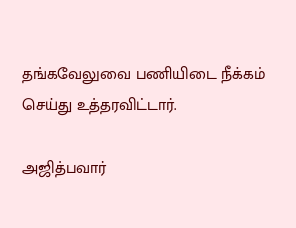தங்கவேலுவை பணியிடை நீக்கம் செய்து உத்தரவிட்டார்.

அஜித்பவார்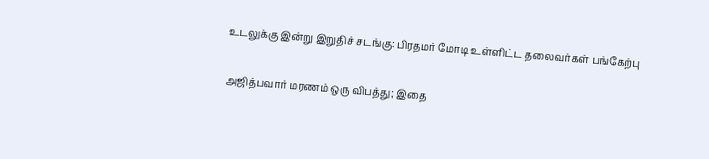உடலுக்கு இன்று இறுதிச் சடங்கு: பிரதமர் மோடி உள்ளிட்ட தலைவர்கள் பங்கேற்பு

அஜித்பவார் மரணம் ஒரு விபத்து; இதை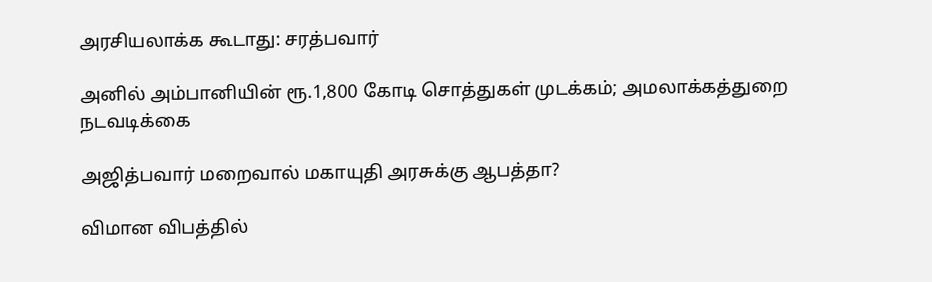அரசியலாக்க கூடாது: சரத்பவார்

அனில் அம்பானியின் ரூ.1,800 கோடி சொத்துகள் முடக்கம்; அமலாக்கத்துறை நடவடிக்கை

அஜித்பவார் மறைவால் மகாயுதி அரசுக்கு ஆபத்தா?

விமான விபத்தில்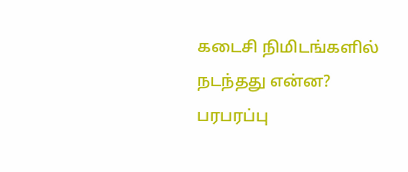கடைசி நிமிடங்களில் நடந்தது என்ன? பரபரப்பு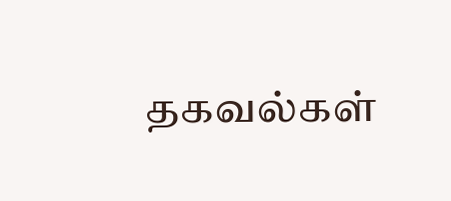தகவல்கள்